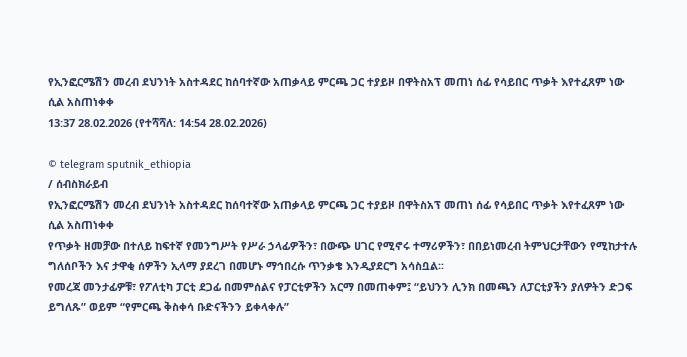የኢንፎርሜሽን መረብ ደህንነት አስተዳደር ከሰባተኛው አጠቃላይ ምርጫ ጋር ተያይዞ በዋትስአፕ መጠነ ሰፊ የሳይበር ጥቃት እየተፈጸም ነው ሲል አስጠነቀቀ
13:37 28.02.2026 (የተሻሻለ: 14:54 28.02.2026)

© telegram sputnik_ethiopia
/ ሰብስክራይብ
የኢንፎርሜሽን መረብ ደህንነት አስተዳደር ከሰባተኛው አጠቃላይ ምርጫ ጋር ተያይዞ በዋትስአፕ መጠነ ሰፊ የሳይበር ጥቃት እየተፈጸም ነው ሲል አስጠነቀቀ
የጥቃት ዘመቻው በተለይ ከፍተኛ የመንግሥት የሥራ ኃላፊዎችን፣ በውጭ ሀገር የሚኖሩ ተማሪዎችን፣ በበይነመረብ ትምህርታቸውን የሚከታተሉ ግለሰቦችን እና ታዋቂ ሰዎችን ኢላማ ያደረገ በመሆኑ ማኅበረሱ ጥንቃቄ እንዲያደርግ አሳስቧል፡፡
የመረጃ መንታፊዎቹ፣ የፖለቲካ ፓርቲ ደጋፊ በመምሰልና የፓርቲዎችን አርማ በመጠቀም፤ “ይህንን ሊንክ በመጫን ለፓርቲያችን ያለዎትን ድጋፍ ይግለጹ” ወይም “የምርጫ ቅስቀሳ ቡድናችንን ይቀላቀሉ”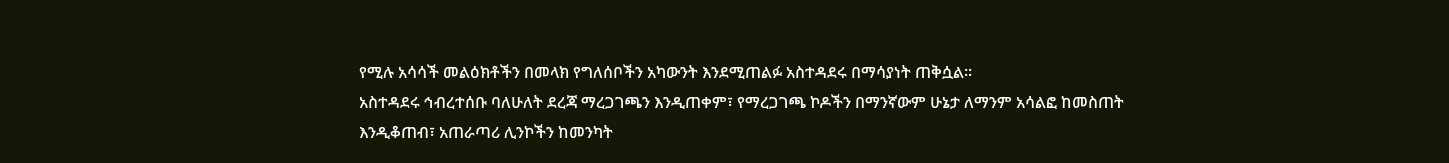የሚሉ አሳሳች መልዕክቶችን በመላክ የግለሰቦችን አካውንት እንደሚጠልፉ አስተዳደሩ በማሳያነት ጠቅሷል።
አስተዳደሩ ኅብረተሰቡ ባለሁለት ደረጃ ማረጋገጫን እንዲጠቀም፣ የማረጋገጫ ኮዶችን በማንኛውም ሁኔታ ለማንም አሳልፎ ከመስጠት እንዲቆጠብ፣ አጠራጣሪ ሊንኮችን ከመንካት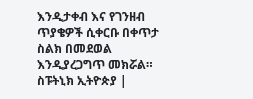እንዲታቀብ እና የገንዘብ ጥያቄዎች ሲቀርቡ በቀጥታ ስልክ በመደወል እንዲያረጋግጥ መክሯል።
ስፑትኒክ ኢትዮጵያ |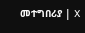መተግበሪያ | X